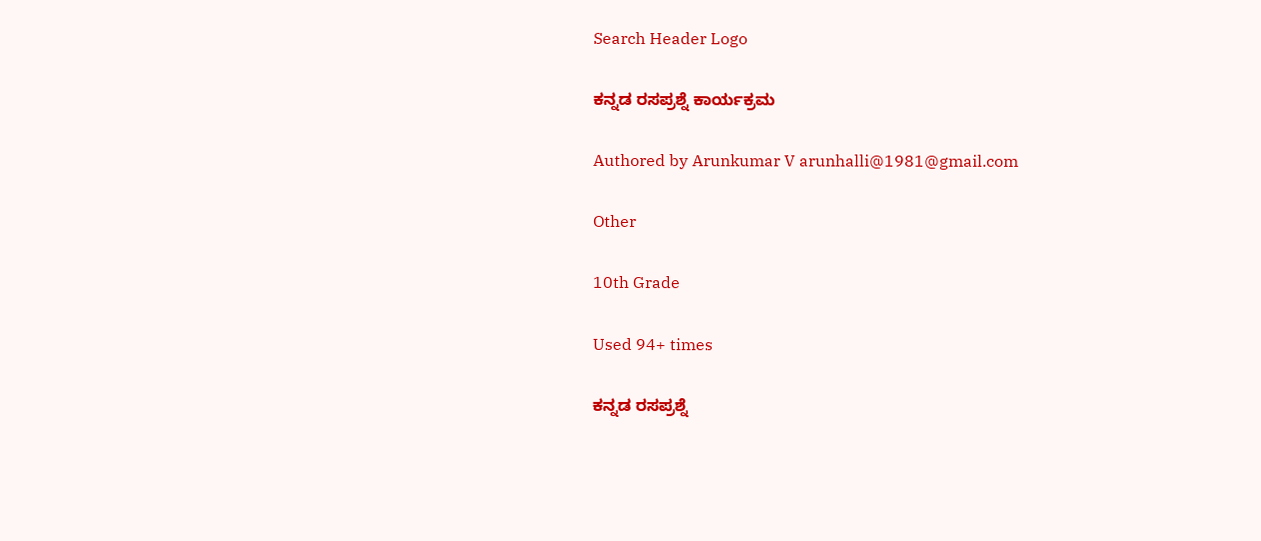Search Header Logo

ಕನ್ನಡ ರಸಪ್ರಶ್ನೆ ಕಾರ್ಯಕ್ರಮ

Authored by Arunkumar V arunhalli@1981@gmail.com

Other

10th Grade

Used 94+ times

ಕನ್ನಡ ರಸಪ್ರಶ್ನೆ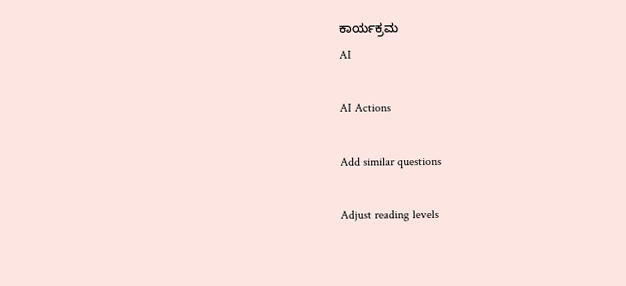ಕಾರ್ಯಕ್ರಮ
AI

AI Actions

Add similar questions

Adjust reading levels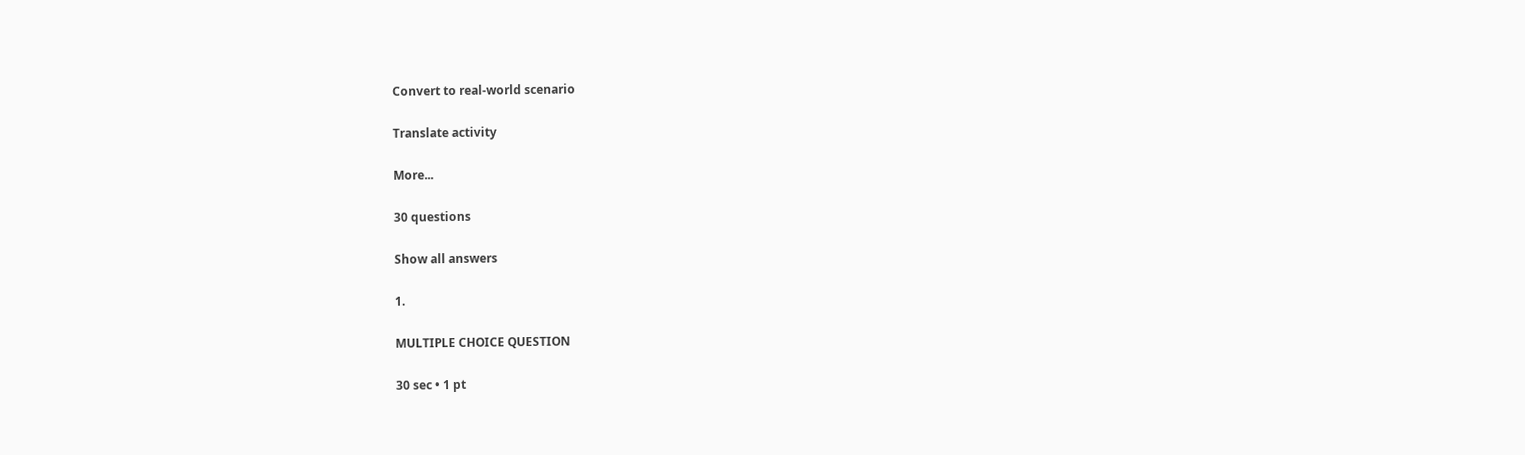Convert to real-world scenario

Translate activity

More...

30 questions

Show all answers

1.

MULTIPLE CHOICE QUESTION

30 sec • 1 pt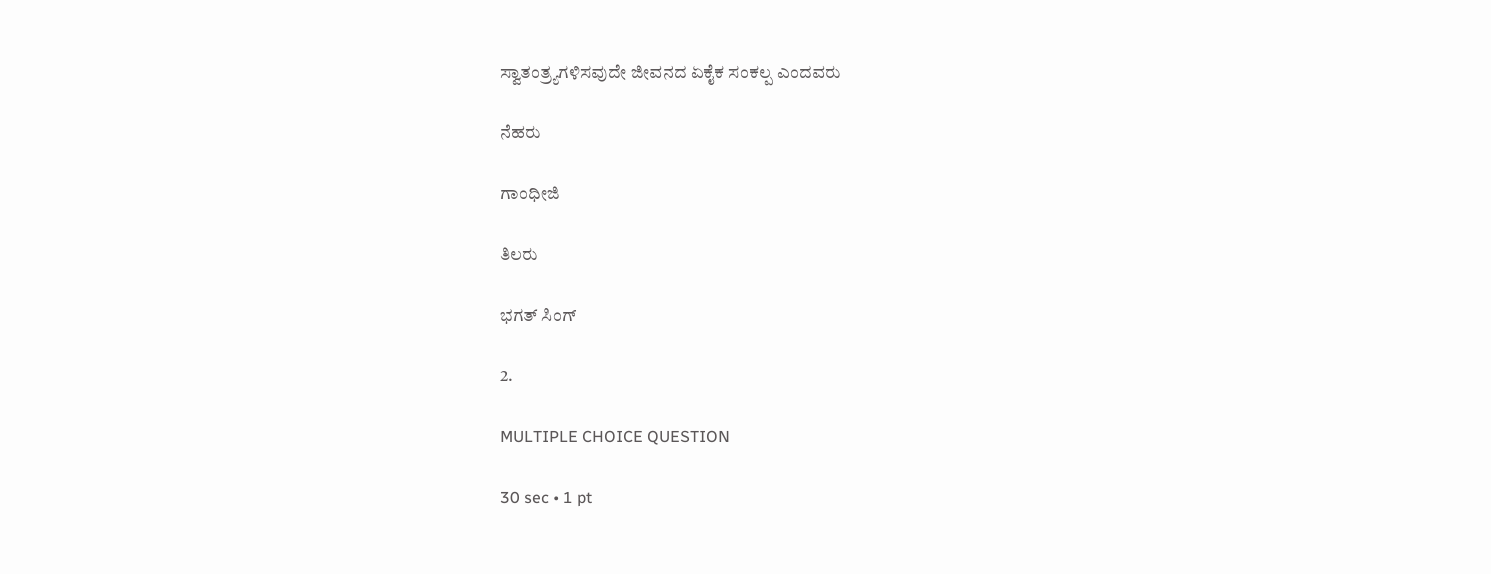ಸ್ವಾತಂತ್ರ್ಯಗಳಿಸವುದೇ ಜೀವನದ ಏಕೈಕ ಸಂಕಲ್ಪ ಎಂದವರು

ನೆಹರು

ಗಾಂಧೀಜಿ

ತಿಲರು

ಭಗತ್‌‌ ಸಿಂಗ್‌‌

2.

MULTIPLE CHOICE QUESTION

30 sec • 1 pt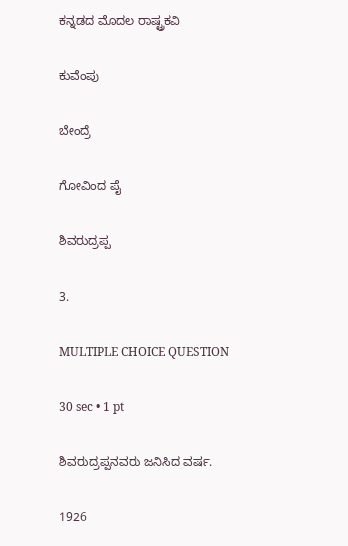ಕನ್ನಡದ ಮೊದಲ ರಾಷ್ಟ್ರಕವಿ

ಕುವೆಂಪು

ಬೇಂದ್ರೆ

ಗೋವಿಂದ ಪೈ

ಶಿವರುದ್ರಪ್ಪ

3.

MULTIPLE CHOICE QUESTION

30 sec • 1 pt

ಶಿವರುದ್ರಪ್ಪನವರು ಜನಿಸಿದ ವರ್ಷ.

1926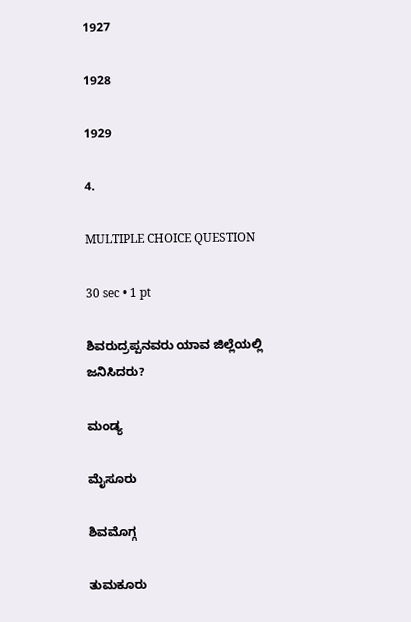1927

1928

1929

4.

MULTIPLE CHOICE QUESTION

30 sec • 1 pt

ಶಿವರುದ್ರಪ್ಪನವರು ಯಾವ ಜಿಲ್ಲೆಯಲ್ಲಿ ಜನಿಸಿದರು?

ಮಂಡ್ಯ

ಮೈಸೂರು

ಶಿವಮೊಗ್ಗ

ತುಮಕೂರು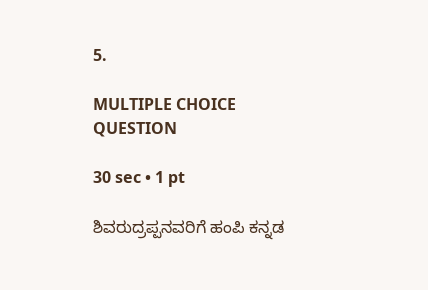5.

MULTIPLE CHOICE QUESTION

30 sec • 1 pt

ಶಿವರುದ್ರಪ್ಪನವರಿಗೆ ಹಂಪಿ ಕನ್ನಡ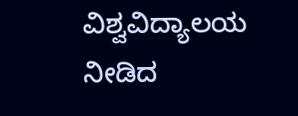ವಿಶ್ವವಿದ್ಯಾಲಯ ನೀಡಿದ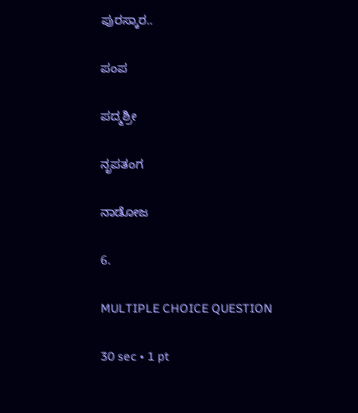ಪುರಸ್ಕಾರ..

ಪಂಪ

ಪದ್ಮಶ್ರೀ

ನೃಪತಂಗ

ನಾಡೋಜ

6.

MULTIPLE CHOICE QUESTION

30 sec • 1 pt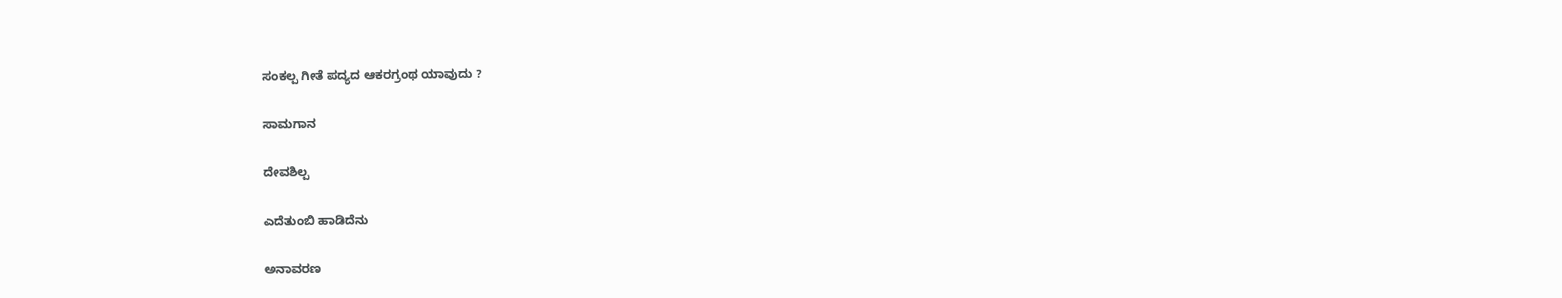ಸಂಕಲ್ಪ ಗೀತೆ ಪದ್ಯದ ಆಕರಗ್ರಂಥ ಯಾವುದು ?

ಸಾಮಗಾನ

ದೇವಶಿಲ್ಪ

ಎದೆತುಂಬಿ ಹಾಡಿದೆನು

ಅನಾವರಣ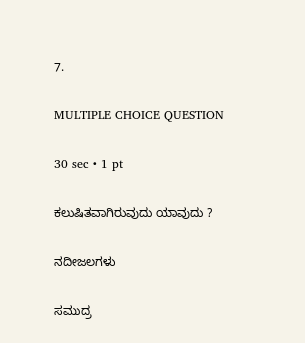7.

MULTIPLE CHOICE QUESTION

30 sec • 1 pt

ಕಲುಷಿತವಾಗಿರುವುದು ಯಾವುದು ?

ನದೀಜಲಗಳು

ಸಮುದ್ರ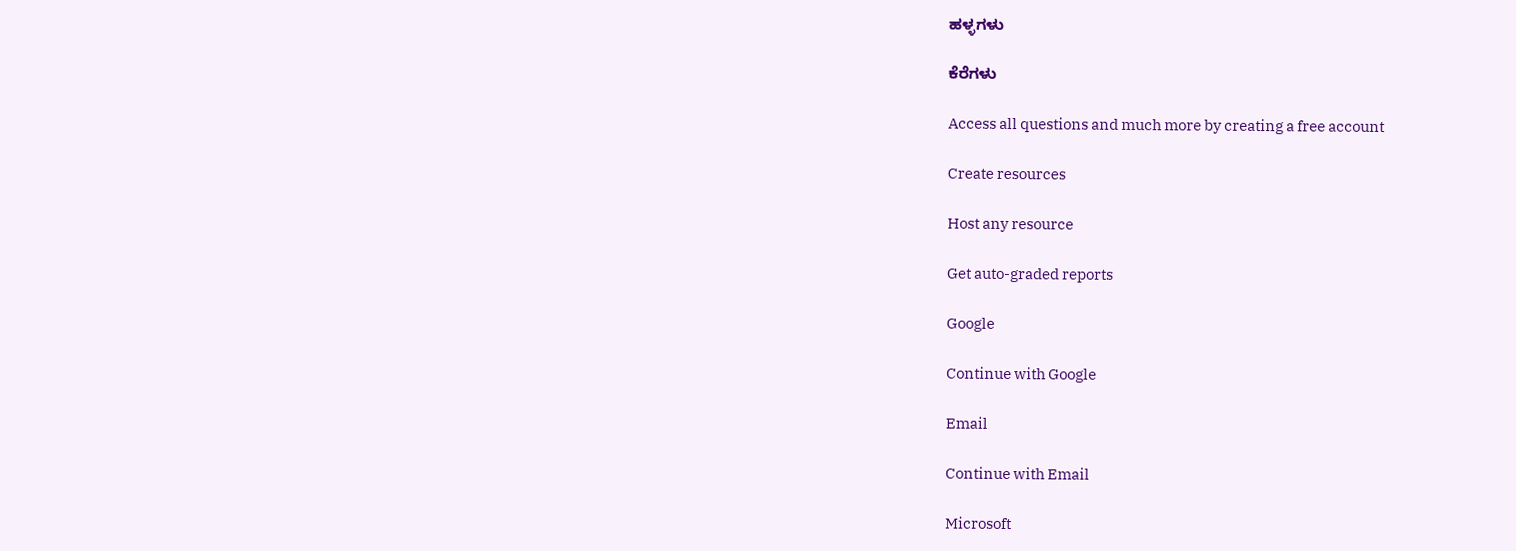ಹಳ್ಳಗಳು

ಕೆರೆಗಳು

Access all questions and much more by creating a free account

Create resources

Host any resource

Get auto-graded reports

Google

Continue with Google

Email

Continue with Email

Microsoft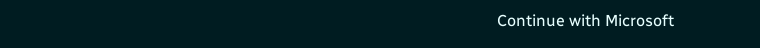Continue with Microsoft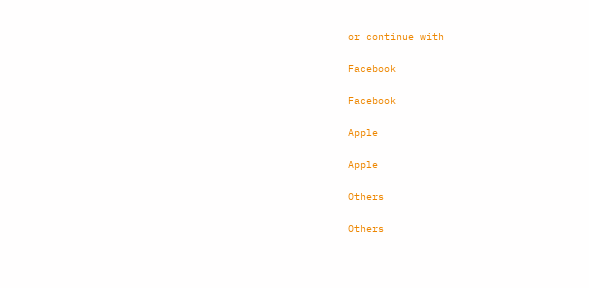or continue with

Facebook

Facebook

Apple

Apple

Others

Others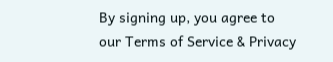By signing up, you agree to our Terms of Service & Privacy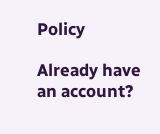Policy

Already have an account?